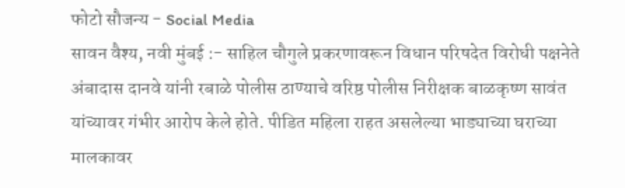फोटो सौजन्य - Social Media
सावन वैश्य, नवी मुंबई :- साहिल चौगुले प्रकरणावरून विधान परिषदेत विरोधी पक्षनेते अंबादास दानवे यांनी रबाळे पोलीस ठाण्याचे वरिष्ठ पोलीस निरीक्षक बाळकृष्ण सावंत यांच्यावर गंभीर आरोप केले होते. पीडित महिला राहत असलेल्या भाड्याच्या घराच्या मालकावर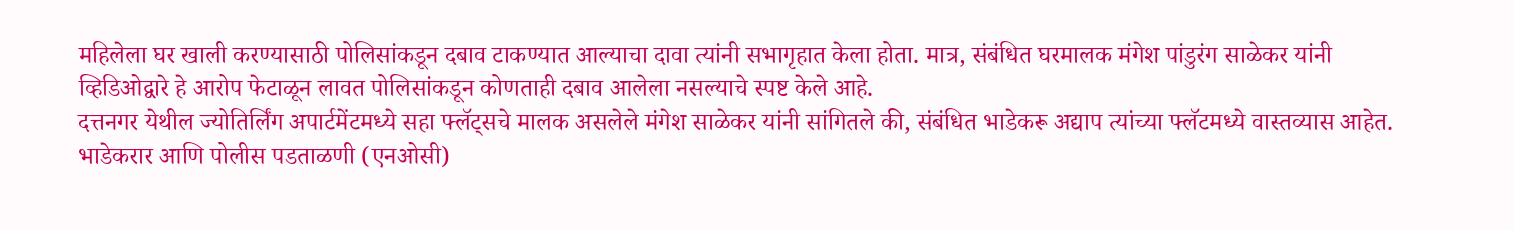महिलेला घर खाली करण्यासाठी पोलिसांकडून दबाव टाकण्यात आल्याचा दावा त्यांनी सभागृहात केला होता. मात्र, संबंधित घरमालक मंगेश पांडुरंग साळेकर यांनी व्हिडिओद्वारे हे आरोप फेटाळून लावत पोलिसांकडून कोणताही दबाव आलेला नसल्याचे स्पष्ट केले आहे.
दत्तनगर येथील ज्योतिर्लिंग अपार्टमेंटमध्ये सहा फ्लॅट्सचे मालक असलेले मंगेश साळेकर यांनी सांगितले की, संबंधित भाडेकरू अद्याप त्यांच्या फ्लॅटमध्ये वास्तव्यास आहेत. भाडेकरार आणि पोलीस पडताळणी (एनओसी)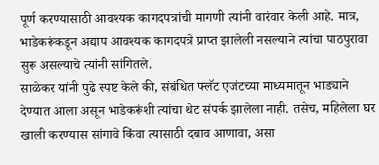पूर्ण करण्यासाठी आवश्यक कागदपत्रांची मागणी त्यांनी वारंवार केली आहे. मात्र, भाडेकरूंकडून अद्याप आवश्यक कागदपत्रे प्राप्त झालेली नसल्याने त्यांचा पाठपुरावा सुरू असल्याचे त्यांनी सांगितले.
साळेकर यांनी पुढे स्पष्ट केले की, संबंधित फ्लॅट एजंटच्या माध्यमातून भाड्याने देण्यात आला असून भाडेकरूंशी त्यांचा थेट संपर्क झालेला नाही. तसेच, महिलेला घर खाली करण्यास सांगावे किंवा त्यासाठी दबाव आणावा, असा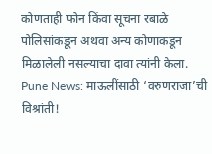कोणताही फोन किंवा सूचना रबाळे पोलिसांकडून अथवा अन्य कोणाकडून मिळालेली नसल्याचा दावा त्यांनी केला.
Pune News: माऊलींसाठी ‘वरुणराजा’ची विश्रांती!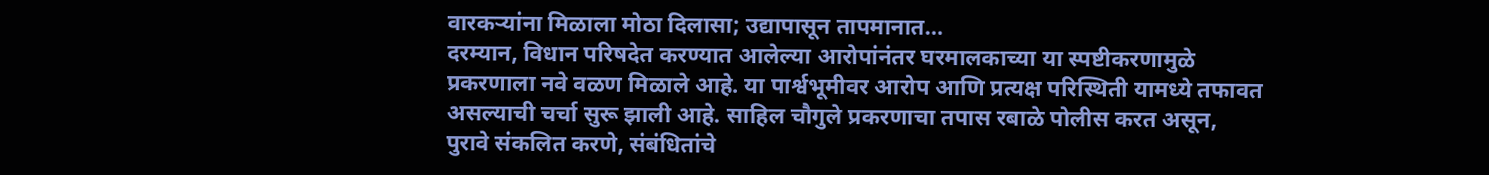वारकऱ्यांना मिळाला मोठा दिलासा; उद्यापासून तापमानात…
दरम्यान, विधान परिषदेत करण्यात आलेल्या आरोपांनंतर घरमालकाच्या या स्पष्टीकरणामुळे प्रकरणाला नवे वळण मिळाले आहे. या पार्श्वभूमीवर आरोप आणि प्रत्यक्ष परिस्थिती यामध्ये तफावत असल्याची चर्चा सुरू झाली आहे. साहिल चौगुले प्रकरणाचा तपास रबाळे पोलीस करत असून, पुरावे संकलित करणे, संबंधितांचे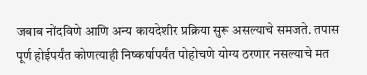जबाब नोंदविणे आणि अन्य कायदेशीर प्रक्रिया सुरू असल्याचे समजते. तपास पूर्ण होईपर्यंत कोणत्याही निष्कर्षापर्यंत पोहोचणे योग्य ठरणार नसल्याचे मत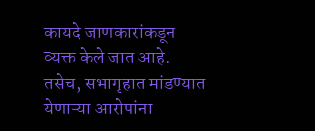कायदे जाणकारांकडून व्यक्त केले जात आहे. तसेच, सभागृहात मांडण्यात येणाऱ्या आरोपांना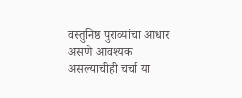वस्तुनिष्ठ पुराव्यांचा आधार असणे आवश्यक असल्याचीही चर्चा या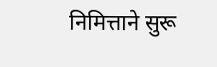निमित्ताने सुरू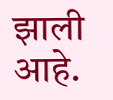झाली आहे.